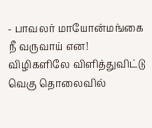- பாவலர் மாயோன்மங்கை
நீ வருவாய் என!
விழிகளிலே விளித்துவிட்டு வெகு தொலைவில்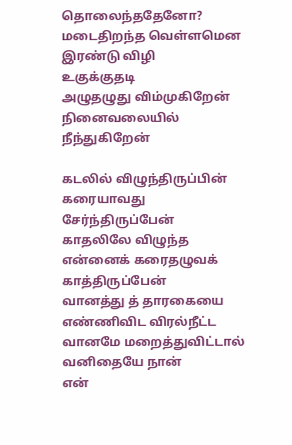தொலைந்ததேனோ?
மடைதிறந்த வெள்ளமென
இரண்டு விழி
உகுக்குதடி
அழுதழுது விம்முகிறேன்
நினைவலையில்
நீந்துகிறேன்

கடலில் விழுந்திருப்பின்
கரையாவது
சேர்ந்திருப்பேன்
காதலிலே விழுந்த
என்னைக் கரைதழுவக்
காத்திருப்பேன்
வானத்து த் தாரகையை
எண்ணிவிட விரல்நீட்ட
வானமே மறைத்துவிட்டால்
வனிதையே நான்
என்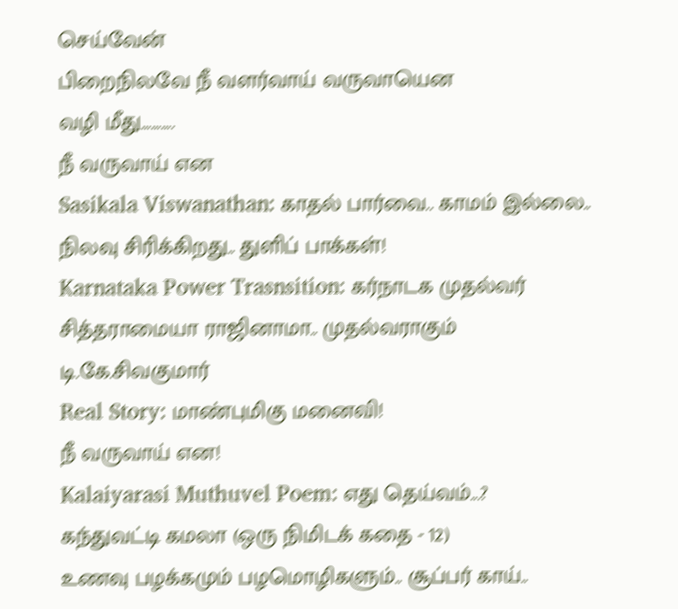செய்வேன்
பிறைநிலவே நீ வளர்வாய் வருவாயென
வழி மீது..........
நீ வருவாய் என
Sasikala Viswanathan: காதல் பார்வை.. காமம் இல்லை.. நிலவு சிரிக்கிறது.. துளிப் பாக்கள்!
Karnataka Power Trasnsition: கர்நாடக முதல்வர் சித்தராமையா ராஜினாமா.. முதல்வராகும் டி.கே.சிவகுமார்
Real Story: மாண்புமிகு மனைவி!
நீ வருவாய் என!
Kalaiyarasi Muthuvel Poem: எது தெய்வம்...?
கந்துவட்டி கமலா (ஒரு நிமிடக் கதை - 12)
உணவு பழக்கமும் பழமொழிகளும்.. சூப்பர் காய்..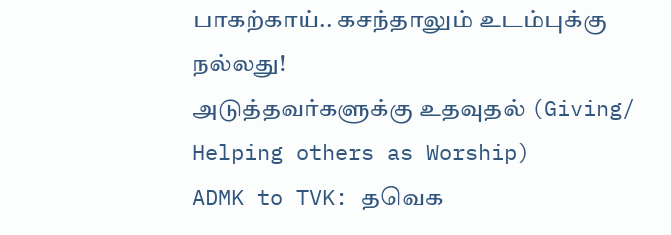பாகற்காய்.. கசந்தாலும் உடம்புக்கு நல்லது!
அடுத்தவர்களுக்கு உதவுதல் (Giving/ Helping others as Worship)
ADMK to TVK: தவெக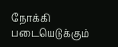நோக்கி படையெடுக்கும்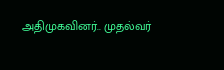அதிமுகவினர்.. முதல்வர்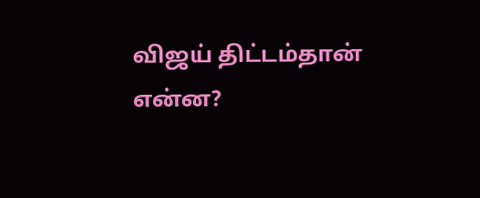விஜய் திட்டம்தான் என்ன?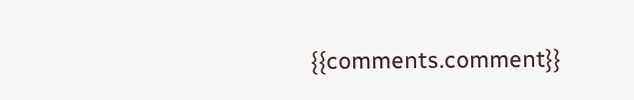{{comments.comment}}